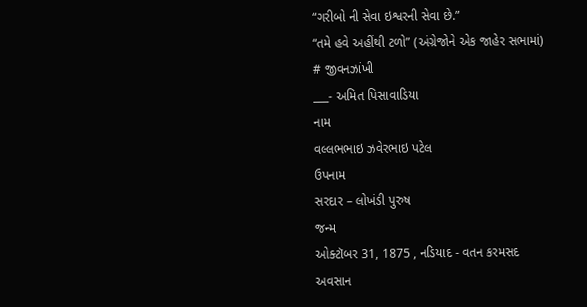“ગરીબો ની સેવા ઇશ્વરની સેવા છે.”
“તમે હવે અહીંથી ટળો” (અંગ્રેજોને એક જાહેર સભામાં)
# જીવનઝાંખી
___- અમિત પિસાવાડિયા
નામ
વલ્લભભાઇ ઝવેરભાઇ પટેલ
ઉપનામ
સરદાર – લોખંડી પુરુષ
જન્મ
ઓક્ટૉબર 31, 1875 , નડિયાદ - વતન કરમસદ
અવસાન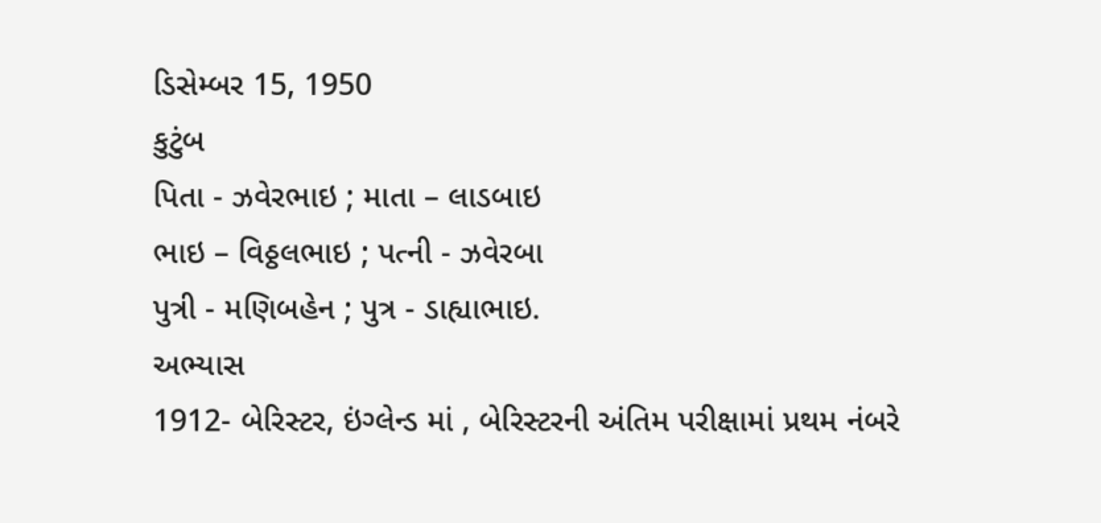ડિસેમ્બર 15, 1950
કુટુંબ
પિતા - ઝવેરભાઇ ; માતા – લાડબાઇ
ભાઇ – વિઠ્ઠલભાઇ ; પત્ની - ઝવેરબા
પુત્રી - મણિબહેન ; પુત્ર - ડાહ્યાભાઇ.
અભ્યાસ
1912- બેરિસ્ટર, ઇંગ્લેન્ડ માં , બેરિસ્ટરની અંતિમ પરીક્ષામાં પ્રથમ નંબરે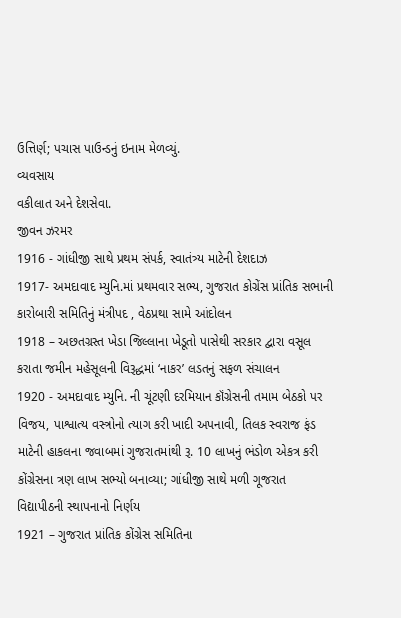ઉત્તિર્ણ; પચાસ પાઉન્ડનું ઇનામ મેળવ્યું.
વ્યવસાય
વકીલાત અને દેશસેવા.
જીવન ઝરમર
1916 - ગાંધીજી સાથે પ્રથમ સંપર્ક, સ્વાતંત્ર્ય માટેની દેશદાઝ
1917- અમદાવાદ મ્યુનિ.માં પ્રથમવાર સભ્ય, ગુજરાત કોગ્રેંસ પ્રાંતિક સભાની કારોબારી સમિતિનું મંત્રીપદ , વેઠપ્રથા સામે આંદોલન
1918 – અછતગ્રસ્ત ખેડા જિલ્લાના ખેડૂતો પાસેથી સરકાર દ્વારા વસૂલ કરાતા જમીન મહેસૂલની વિરૂદ્ધમાં ‘નાકર’ લડતનું સફળ સંચાલન
1920 - અમદાવાદ મ્યુનિ. ની ચૂંટણી દરમિયાન કૉંગ્રેસની તમામ બેઠકો પર વિજય, પાશ્વાત્ય વસ્ત્રોનો ત્યાગ કરી ખાદી અપનાવી, તિલક સ્વરાજ ફંડ માટેની હાકલના જવાબમાં ગુજરાતમાંથી રૂ. 10 લાખનું ભંડોળ એકત્ર કરી કોંગ્રેસના ત્રણ લાખ સભ્યો બનાવ્યા; ગાંધીજી સાથે મળી ગૂજરાત વિદ્યાપીઠની સ્થાપનાનો નિર્ણય
1921 – ગુજરાત પ્રાંતિક કોંગ્રેસ સમિતિના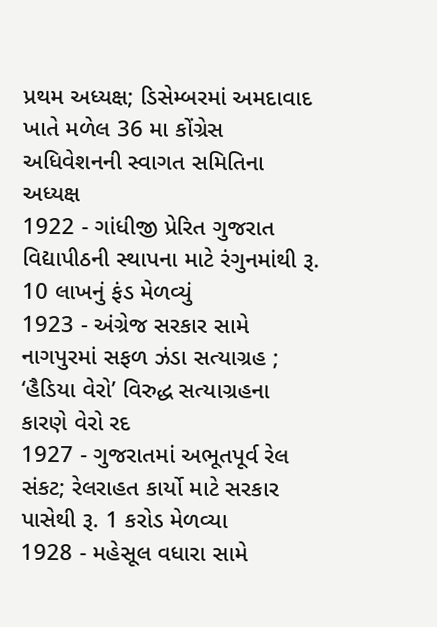પ્રથમ અધ્યક્ષ; ડિસેમ્બરમાં અમદાવાદ ખાતે મળેલ 36 મા કોંગ્રેસ અધિવેશનની સ્વાગત સમિતિના અધ્યક્ષ
1922 - ગાંધીજી પ્રેરિત ગુજરાત વિદ્યાપીઠની સ્થાપના માટે રંગુનમાંથી રૂ. 10 લાખનું ફંડ મેળવ્યું
1923 - અંગ્રેજ સરકાર સામે નાગપુરમાં સફળ ઝંડા સત્યાગ્રહ ; ‘હૈડિયા વેરો’ વિરુદ્ધ સત્યાગ્રહના કારણે વેરો રદ
1927 - ગુજરાતમાં અભૂતપૂર્વ રેલ સંકટ; રેલરાહત કાર્યો માટે સરકાર પાસેથી રૂ. 1 કરોડ મેળવ્યા
1928 - મહેસૂલ વધારા સામે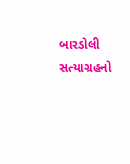બારડોલી સત્યાગ્રહનો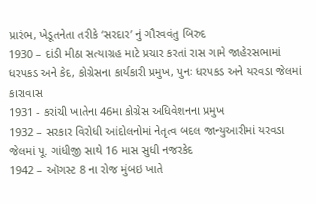પ્રારંભ, ખેડૂતનેતા તરીકે ‘સરદાર’ નું ગૌરવવંતુ બિરુદ
1930 – દાંડી મીઠા સત્યાગ્રહ માટે પ્રચાર કરતાં રાસ ગામે જાહેરસભામાં ધરપકડ અને કેદ, કોગ્રેસના કાર્યકારી પ્રમુખ, પુનઃ ધરપકડ અને યરવડા જેલમાં કારાવાસ
1931 - કરાંચી ખાતેના 46મા કોગ્રેસ અધિવેશનના પ્રમુખ
1932 – સરકાર વિરોધી આંદોલનોમાં નેતૃત્વ બદલ જાન્યુઆરીમાં યરવડા જેલમાં પૂ. ગાંધીજી સાથે 16 માસ સુધી નજરકેદ
1942 – ઑગસ્ટ 8 ના રોજ મુંબઇ ખાતે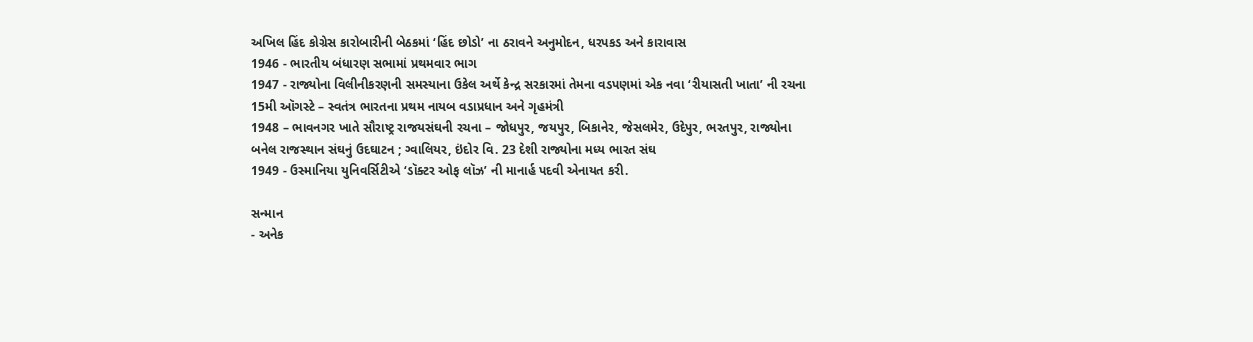અખિલ હિંદ કોગ્રેસ કારોબારીની બેઠકમાં ‘હિંદ છોડો’ ના ઠરાવને અનુમોદન, ધરપકડ અને કારાવાસ
1946 - ભારતીય બંધારણ સભામાં પ્રથમવાર ભાગ
1947 - રાજ્યોના વિલીનીકરણની સમસ્યાના ઉકેલ અર્થે કેન્દ્ર સરકારમાં તેમના વડપણમાં એક નવા ‘રીયાસતી ખાતા’ ની રચના
15મી ઑગસ્ટે – સ્વતંત્ર ભારતના પ્રથમ નાયબ વડાપ્રધાન અને ગૃહમંત્રી
1948 – ભાવનગર ખાતે સૌરાષ્ટ્ર રાજયસંઘની રચના – જોધપુર, જયપુર, બિકાનેર, જેસલમેર, ઉદેપુર, ભરતપુર, રાજ્યોના બનેલ રાજસ્થાન સંઘનું ઉદઘાટન ; ગ્વાલિયર, ઇંદોર વિ. 23 દેશી રાજ્યોના મધ્ય ભારત સંઘ
1949 - ઉસ્માનિયા યુનિવર્સિટીએ ‘ડૉક્ટર ઓફ લૉઝ’ ની માનાર્હ પદવી એનાયત કરી.

સન્માન
- અનેક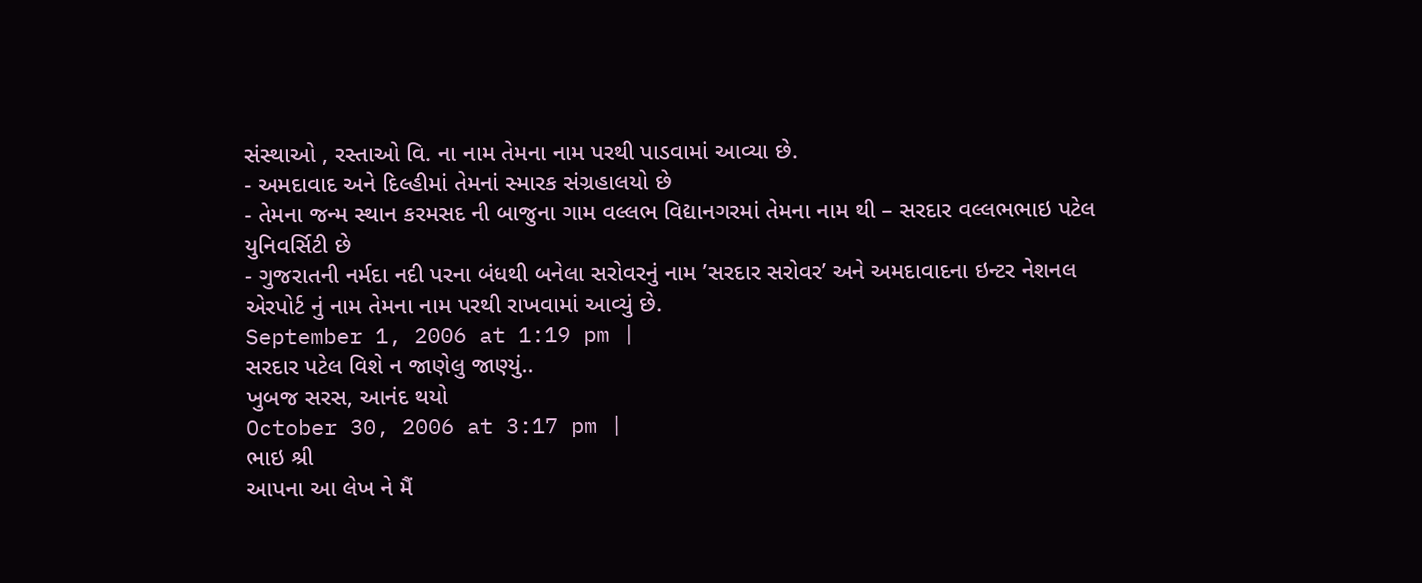સંસ્થાઓ , રસ્તાઓ વિ. ના નામ તેમના નામ પરથી પાડવામાં આવ્યા છે.
- અમદાવાદ અને દિલ્હીમાં તેમનાં સ્મારક સંગ્રહાલયો છે
- તેમના જન્મ સ્થાન કરમસદ ની બાજુના ગામ વલ્લભ વિદ્યાનગરમાં તેમના નામ થી – સરદાર વલ્લભભાઇ પટેલ યુનિવર્સિટી છે
- ગુજરાતની નર્મદા નદી પરના બંધથી બનેલા સરોવરનું નામ ’સરદાર સરોવર’ અને અમદાવાદના ઇન્ટર નેશનલ એરપોર્ટ નું નામ તેમના નામ પરથી રાખવામાં આવ્યું છે.
September 1, 2006 at 1:19 pm |
સરદાર પટેલ વિશે ન જાણેલુ જાણ્યું..
ખુબજ સરસ, આનંદ થયો
October 30, 2006 at 3:17 pm |
ભાઇ શ્રી
આપના આ લેખ ને મૈં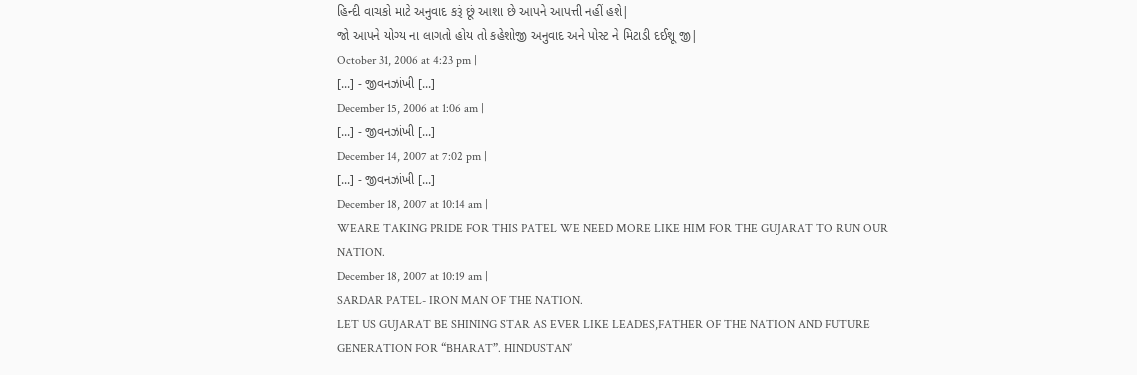હિન્દી વાચકો માટે અનુવાદ કરૂં છૂં આશા છે આપને આપત્તી નહીં હશે|
જો આપને યોગ્ય ના લાગતો હોય તો કહેશોજી અનુવાદ અને પોસ્ટ ને મિટાડી દઈશૂ જી|
October 31, 2006 at 4:23 pm |
[...] - જીવનઝાંખી [...]
December 15, 2006 at 1:06 am |
[...] - જીવનઝાંખી [...]
December 14, 2007 at 7:02 pm |
[...] - જીવનઝાંખી [...]
December 18, 2007 at 10:14 am |
WEARE TAKING PRIDE FOR THIS PATEL WE NEED MORE LIKE HIM FOR THE GUJARAT TO RUN OUR NATION.
December 18, 2007 at 10:19 am |
SARDAR PATEL- IRON MAN OF THE NATION.
LET US GUJARAT BE SHINING STAR AS EVER LIKE LEADES,FATHER OF THE NATION AND FUTURE GENERATION FOR “BHARAT”. HINDUSTAN’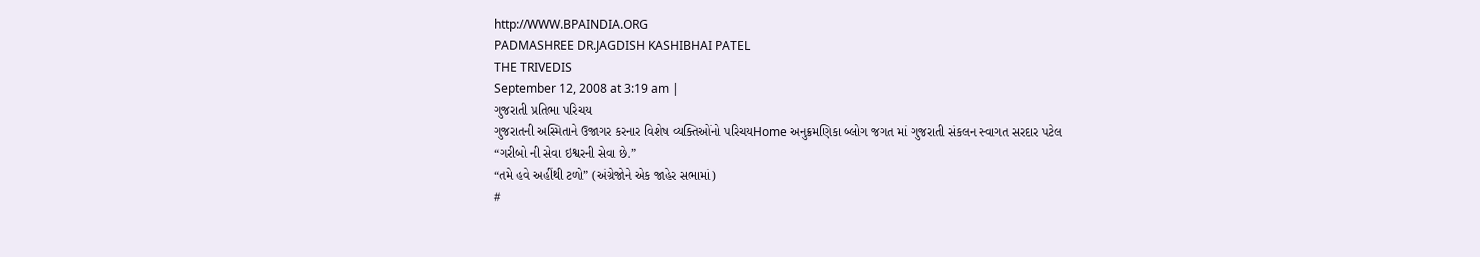http://WWW.BPAINDIA.ORG
PADMASHREE DR.JAGDISH KASHIBHAI PATEL
THE TRIVEDIS
September 12, 2008 at 3:19 am |
ગુજરાતી પ્રતિભા પરિચય
ગુજરાતની અસ્મિતાને ઉજાગર કરનાર વિશેષ વ્યક્તિઓંનો પરિચયHome અનુક્રમણિકા બ્લોગ જગત માં ગુજરાતી સંકલન સ્વાગત સરદાર પટેલ
“ગરીબો ની સેવા ઇશ્વરની સેવા છે.”
“તમે હવે અહીંથી ટળો” (અંગ્રેજોને એક જાહેર સભામાં)
#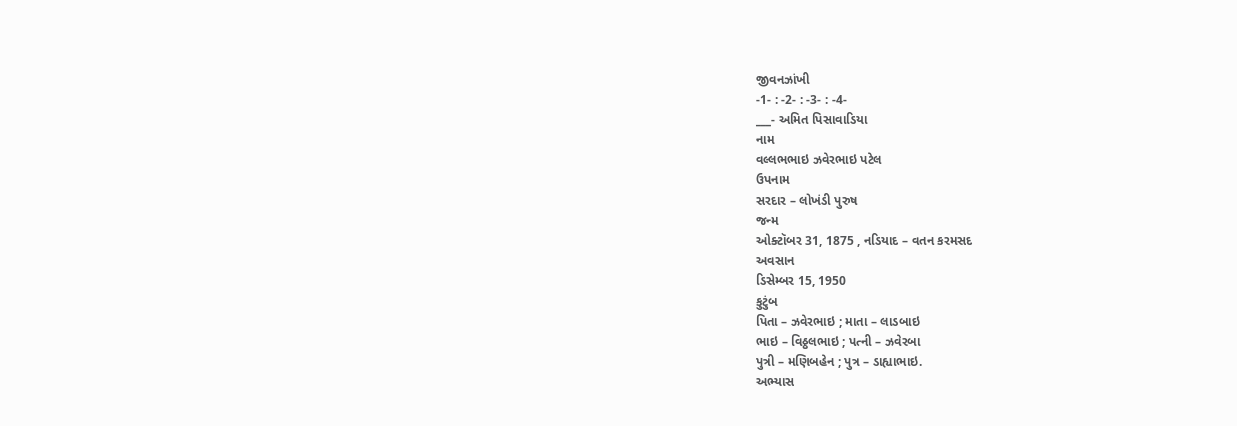જીવનઝાંખી
-1- : -2- : -3- : -4-
___- અમિત પિસાવાડિયા
નામ
વલ્લભભાઇ ઝવેરભાઇ પટેલ
ઉપનામ
સરદાર – લોખંડી પુરુષ
જન્મ
ઓક્ટૉબર 31, 1875 , નડિયાદ – વતન કરમસદ
અવસાન
ડિસેમ્બર 15, 1950
કુટુંબ
પિતા – ઝવેરભાઇ ; માતા – લાડબાઇ
ભાઇ – વિઠ્ઠલભાઇ ; પત્ની – ઝવેરબા
પુત્રી – મણિબહેન ; પુત્ર – ડાહ્યાભાઇ.
અભ્યાસ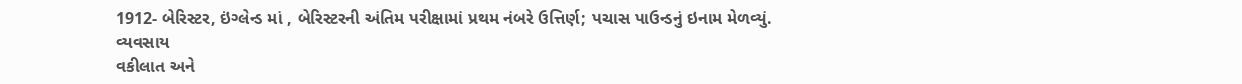1912- બેરિસ્ટર, ઇંગ્લેન્ડ માં , બેરિસ્ટરની અંતિમ પરીક્ષામાં પ્રથમ નંબરે ઉત્તિર્ણ; પચાસ પાઉન્ડનું ઇનામ મેળવ્યું.
વ્યવસાય
વકીલાત અને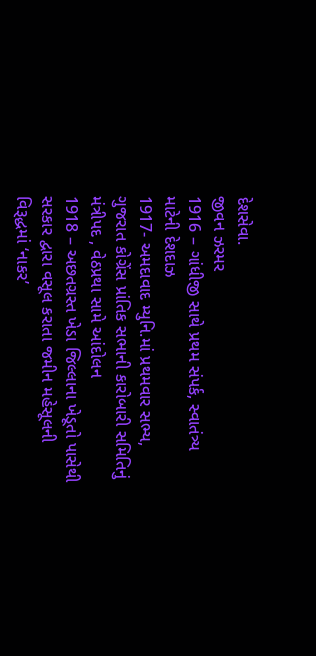દેશસેવા.
જીવન ઝરમર
1916 – ગાંધીજી સાથે પ્રથમ સંપર્ક, સ્વાતંત્ર્ય માટેની દેશદાઝ
1917- અમદાવાદ મ્યુનિ.માં પ્રથમવાર સભ્ય, ગુજરાત કોગ્રેંસ પ્રાંતિક સભાની કારોબારી સમિતિનું મંત્રીપદ , વેઠપ્રથા સામે આંદોલન
1918 – અછતગ્રસ્ત ખેડા જિલ્લાના ખેડૂતો પાસેથી સરકાર દ્વારા વસૂલ કરાતા જમીન મહેસૂલની વિરૂદ્ધમાં ‘નાકર’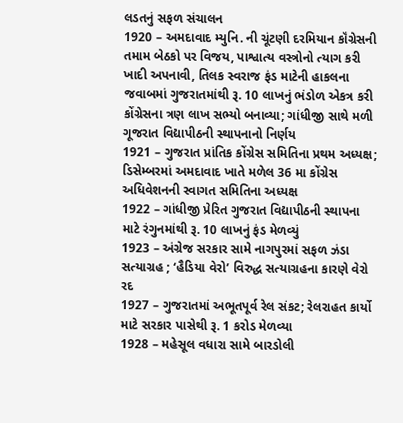લડતનું સફળ સંચાલન
1920 – અમદાવાદ મ્યુનિ. ની ચૂંટણી દરમિયાન કૉંગ્રેસની તમામ બેઠકો પર વિજય, પાશ્વાત્ય વસ્ત્રોનો ત્યાગ કરી ખાદી અપનાવી, તિલક સ્વરાજ ફંડ માટેની હાકલના જવાબમાં ગુજરાતમાંથી રૂ. 10 લાખનું ભંડોળ એકત્ર કરી કોંગ્રેસના ત્રણ લાખ સભ્યો બનાવ્યા; ગાંધીજી સાથે મળી ગૂજરાત વિદ્યાપીઠની સ્થાપનાનો નિર્ણય
1921 – ગુજરાત પ્રાંતિક કોંગ્રેસ સમિતિના પ્રથમ અધ્યક્ષ; ડિસેમ્બરમાં અમદાવાદ ખાતે મળેલ 36 મા કોંગ્રેસ અધિવેશનની સ્વાગત સમિતિના અધ્યક્ષ
1922 – ગાંધીજી પ્રેરિત ગુજરાત વિદ્યાપીઠની સ્થાપના માટે રંગુનમાંથી રૂ. 10 લાખનું ફંડ મેળવ્યું
1923 – અંગ્રેજ સરકાર સામે નાગપુરમાં સફળ ઝંડા સત્યાગ્રહ ; ‘હૈડિયા વેરો’ વિરુદ્ધ સત્યાગ્રહના કારણે વેરો રદ
1927 – ગુજરાતમાં અભૂતપૂર્વ રેલ સંકટ; રેલરાહત કાર્યો માટે સરકાર પાસેથી રૂ. 1 કરોડ મેળવ્યા
1928 – મહેસૂલ વધારા સામે બારડોલી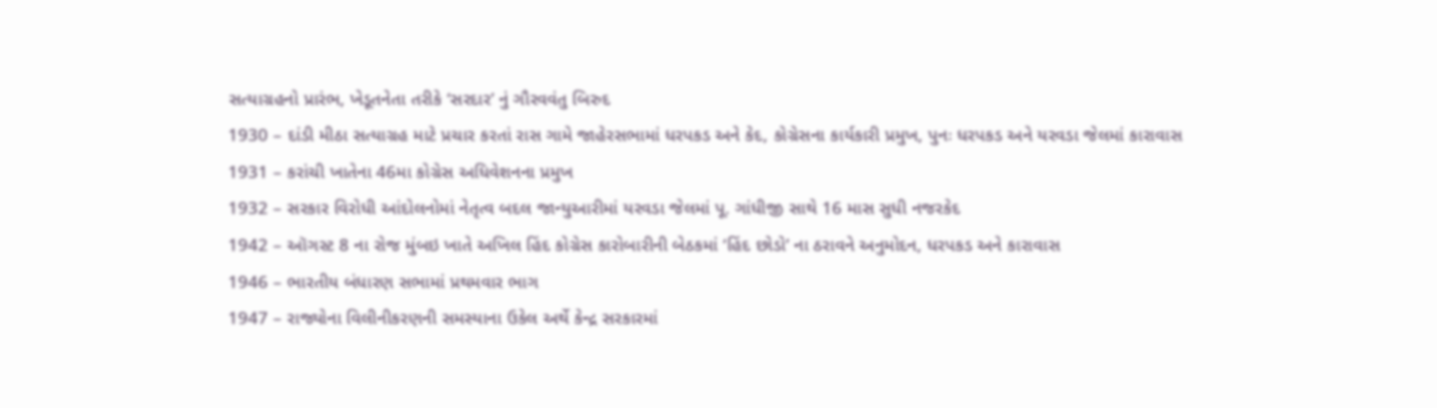સત્યાગ્રહનો પ્રારંભ, ખેડૂતનેતા તરીકે ‘સરદાર’ નું ગૌરવવંતુ બિરુદ
1930 – દાંડી મીઠા સત્યાગ્રહ માટે પ્રચાર કરતાં રાસ ગામે જાહેરસભામાં ધરપકડ અને કેદ, કોગ્રેસના કાર્યકારી પ્રમુખ, પુનઃ ધરપકડ અને યરવડા જેલમાં કારાવાસ
1931 – કરાંચી ખાતેના 46મા કોગ્રેસ અધિવેશનના પ્રમુખ
1932 – સરકાર વિરોધી આંદોલનોમાં નેતૃત્વ બદલ જાન્યુઆરીમાં યરવડા જેલમાં પૂ. ગાંધીજી સાથે 16 માસ સુધી નજરકેદ
1942 – ઑગસ્ટ 8 ના રોજ મુંબઇ ખાતે અખિલ હિંદ કોગ્રેસ કારોબારીની બેઠકમાં ‘હિંદ છોડો’ ના ઠરાવને અનુમોદન, ધરપકડ અને કારાવાસ
1946 – ભારતીય બંધારણ સભામાં પ્રથમવાર ભાગ
1947 – રાજ્યોના વિલીનીકરણની સમસ્યાના ઉકેલ અર્થે કેન્દ્ર સરકારમાં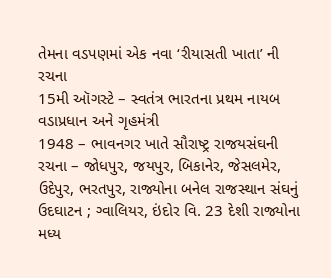તેમના વડપણમાં એક નવા ‘રીયાસતી ખાતા’ ની રચના
15મી ઑગસ્ટે – સ્વતંત્ર ભારતના પ્રથમ નાયબ વડાપ્રધાન અને ગૃહમંત્રી
1948 – ભાવનગર ખાતે સૌરાષ્ટ્ર રાજયસંઘની રચના – જોધપુર, જયપુર, બિકાનેર, જેસલમેર, ઉદેપુર, ભરતપુર, રાજ્યોના બનેલ રાજસ્થાન સંઘનું ઉદઘાટન ; ગ્વાલિયર, ઇંદોર વિ. 23 દેશી રાજ્યોના મધ્ય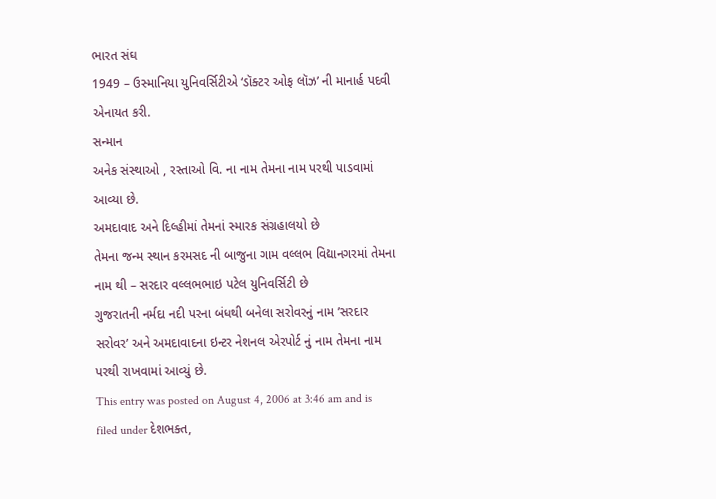ભારત સંઘ
1949 – ઉસ્માનિયા યુનિવર્સિટીએ ‘ડૉક્ટર ઓફ લૉઝ’ ની માનાર્હ પદવી એનાયત કરી.
સન્માન
અનેક સંસ્થાઓ , રસ્તાઓ વિ. ના નામ તેમના નામ પરથી પાડવામાં આવ્યા છે.
અમદાવાદ અને દિલ્હીમાં તેમનાં સ્મારક સંગ્રહાલયો છે
તેમના જન્મ સ્થાન કરમસદ ની બાજુના ગામ વલ્લભ વિદ્યાનગરમાં તેમના નામ થી – સરદાર વલ્લભભાઇ પટેલ યુનિવર્સિટી છે
ગુજરાતની નર્મદા નદી પરના બંધથી બનેલા સરોવરનું નામ ’સરદાર સરોવર’ અને અમદાવાદના ઇન્ટર નેશનલ એરપોર્ટ નું નામ તેમના નામ પરથી રાખવામાં આવ્યું છે.
This entry was posted on August 4, 2006 at 3:46 am and is filed under દેશભક્ત,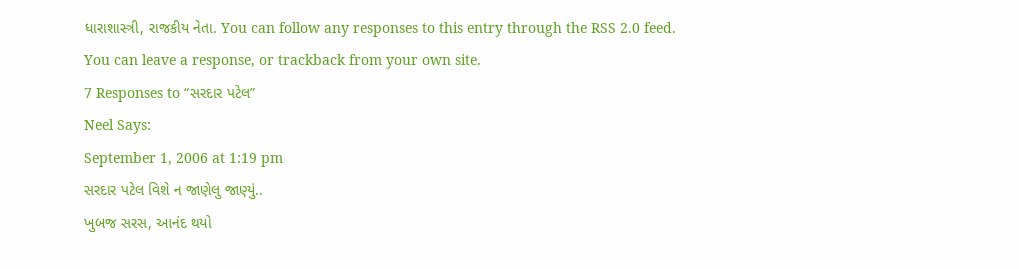ધારાશાસ્ત્રી, રાજકીય નેતા. You can follow any responses to this entry through the RSS 2.0 feed. You can leave a response, or trackback from your own site.
7 Responses to “સરદાર પટેલ”
Neel Says:
September 1, 2006 at 1:19 pm
સરદાર પટેલ વિશે ન જાણેલુ જાણ્યું..
ખુબજ સરસ, આનંદ થયો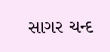સાગર ચન્દ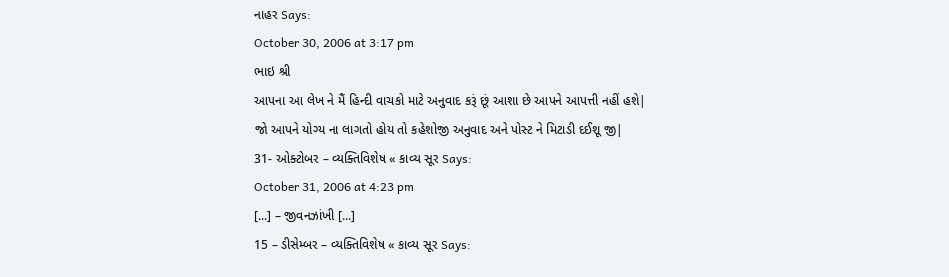નાહર Says:
October 30, 2006 at 3:17 pm
ભાઇ શ્રી
આપના આ લેખ ને મૈં હિન્દી વાચકો માટે અનુવાદ કરૂં છૂં આશા છે આપને આપત્તી નહીં હશે|
જો આપને યોગ્ય ના લાગતો હોય તો કહેશોજી અનુવાદ અને પોસ્ટ ને મિટાડી દઈશૂ જી|
31- ઓક્ટોબર – વ્યક્તિવિશેષ « કાવ્ય સૂર Says:
October 31, 2006 at 4:23 pm
[...] – જીવનઝાંખી [...]
15 – ડીસેમ્બર – વ્યક્તિવિશેષ « કાવ્ય સૂર Says: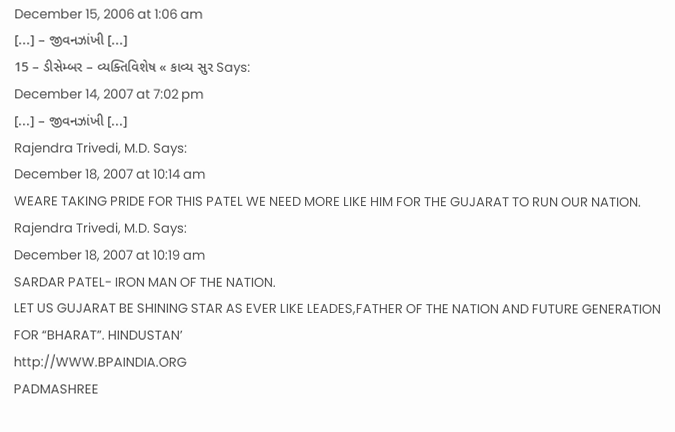December 15, 2006 at 1:06 am
[...] – જીવનઝાંખી [...]
15 – ડીસેમ્બર – વ્યક્તિવિશેષ « કાવ્ય સુર Says:
December 14, 2007 at 7:02 pm
[...] – જીવનઝાંખી [...]
Rajendra Trivedi, M.D. Says:
December 18, 2007 at 10:14 am
WEARE TAKING PRIDE FOR THIS PATEL WE NEED MORE LIKE HIM FOR THE GUJARAT TO RUN OUR NATION.
Rajendra Trivedi, M.D. Says:
December 18, 2007 at 10:19 am
SARDAR PATEL- IRON MAN OF THE NATION.
LET US GUJARAT BE SHINING STAR AS EVER LIKE LEADES,FATHER OF THE NATION AND FUTURE GENERATION FOR “BHARAT”. HINDUSTAN’
http://WWW.BPAINDIA.ORG
PADMASHREE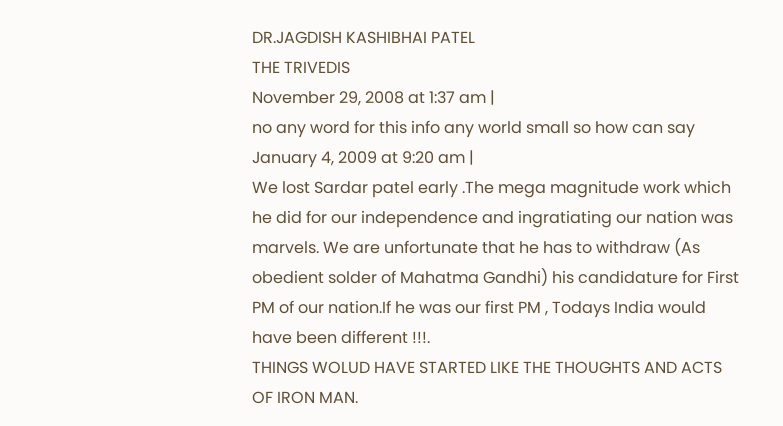DR.JAGDISH KASHIBHAI PATEL
THE TRIVEDIS
November 29, 2008 at 1:37 am |
no any word for this info any world small so how can say
January 4, 2009 at 9:20 am |
We lost Sardar patel early .The mega magnitude work which he did for our independence and ingratiating our nation was marvels. We are unfortunate that he has to withdraw (As obedient solder of Mahatma Gandhi) his candidature for First PM of our nation.If he was our first PM , Todays India would have been different !!!.
THINGS WOLUD HAVE STARTED LIKE THE THOUGHTS AND ACTS OF IRON MAN.